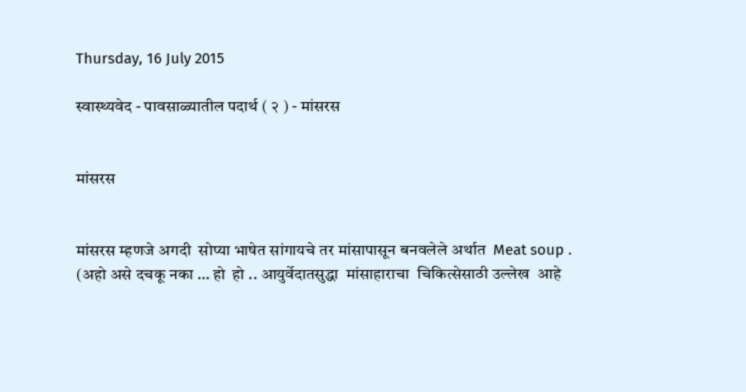Thursday, 16 July 2015

स्वास्थ्यवेद - पावसाळ्यातील पदार्थ ( २ ) - मांसरस


मांसरस


मांसरस म्हणजे अगदी  सोप्या भाषेत सांगायचे तर मांसापासून बनवलेले अर्थात  Meat soup .
(अहो असे दचकू नका … हो  हो .. आयुर्वेदातसुद्धा  मांसाहाराचा  चिकित्सेसाठी उल्लेख  आहे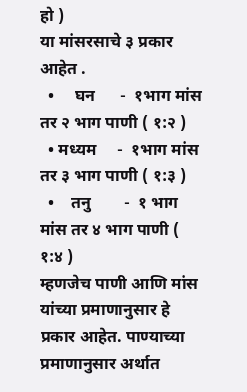हो )
या मांसरसाचे ३ प्रकार आहेत .
  •     घन      -  १भाग मांस तर २ भाग पाणी ( १:२ )
  • मध्यम     -  १भाग मांस तर ३ भाग पाणी ( १:३ )
  •    तनु        -  १ भाग मांस तर ४ भाग पाणी ( १:४ )
म्हणजेच पाणी आणि मांस यांच्या प्रमाणानुसार हे प्रकार आहेत. पाण्याच्या प्रमाणानुसार अर्थात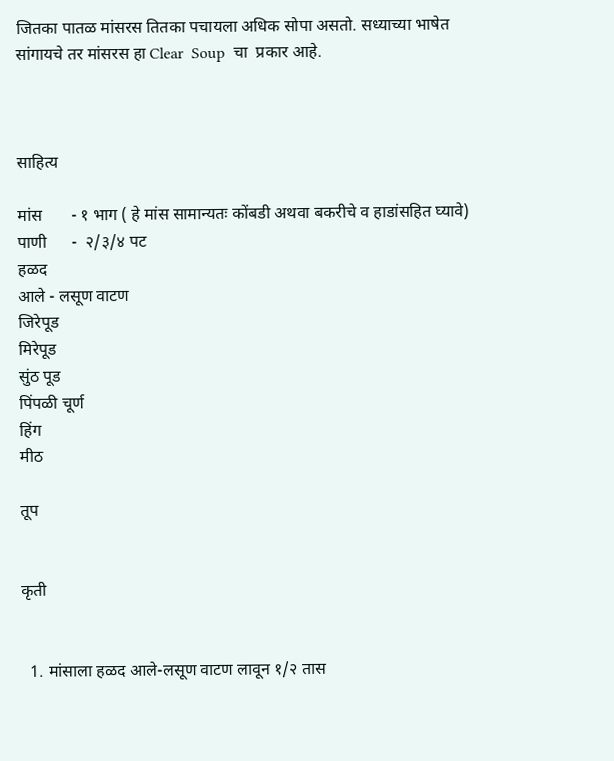जितका पातळ मांसरस तितका पचायला अधिक सोपा असतो. सध्याच्या भाषेत सांगायचे तर मांसरस हा Clear  Soup  चा  प्रकार आहे.



साहित्य

मांस       - १ भाग ( हे मांस सामान्यतः कोंबडी अथवा बकरीचे व हाडांसहित घ्यावे)
पाणी      -  २/३/४ पट
हळद
आले - लसूण वाटण
जिरेपूड
मिरेपूड
सुंठ पूड
पिंपळी चूर्ण
हिंग
मीठ

तूप


कृती


  1. मांसाला हळद आले-लसूण वाटण लावून १/२ तास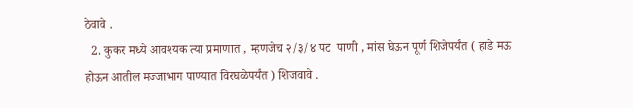ठेवावे .
  2. कुकर मध्ये आवश्यक त्या प्रमाणात , म्हणजेच २/३/४ पट  पाणी , मांस घेऊन पूर्ण शिजेपर्यंत ( हाडे मऊ  होऊन आतील मज्जाभाग पाण्यात विरघळेपर्यंत ) शिजवावे .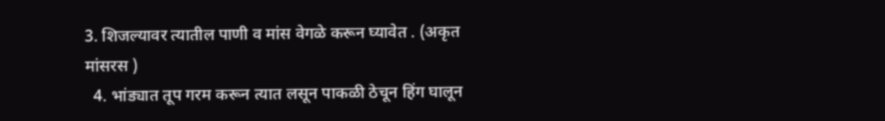3. शिजल्यावर त्यातील पाणी व मांस वेगळे करून घ्यावेत . (अकृत मांसरस )
  4. भांड्यात तूप गरम करून त्यात लसून पाकळी ठेचून हिंग घालून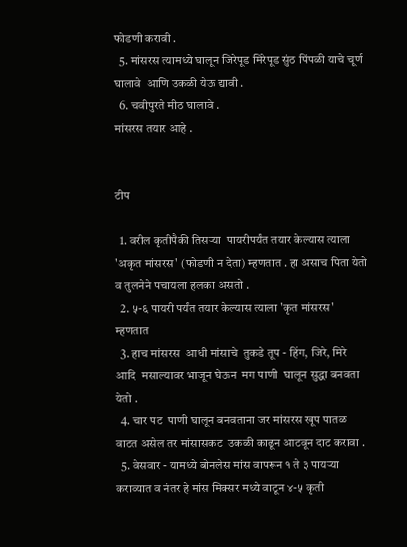फोडणी करावी .
  5. मांसरस त्यामध्ये घालून जिरेपूड मिरेपूड सुंठ पिंपळी याचे चूर्ण घालावे  आणि उकळी येऊ द्यावी .
  6. चवीपुरते मीठ घालावे .
मांसरस तयार आहे .


टीप

  1. वरील कृतीपैकी तिसऱ्या  पायरीपर्यंत तयार केल्यास त्याला 'अकृत मांसरस' (फोडणी न देता) म्हणतात . हा असाच पिता येतो व तुलनेने पचायला हलका असतो .
  2. ५-६ पायरी पर्यंत तयार केल्यास त्याला 'कृत मांसरस' म्हणतात
  3. हाच मांसरस  आधी मांसाचे  तुकडे तूप - हिंग, जिरे, मिरे आदि  मसाल्यावर भाजून घेऊन  मग पाणी  घालून सुद्धा बनवता येतो .
  4. चार पट  पाणी घालून बनवताना जर मांसरस खूप पातळ वाटत असेल तर मांसासकट  उकळी काढून आटवून दाट करावा .
  5. वेसवार - यामध्ये बोनलेस मांस वापरून १ ते ३ पायऱ्या  कराव्यात व नंतर हे मांस मिक्सर मध्ये वाटून ४-५ कृती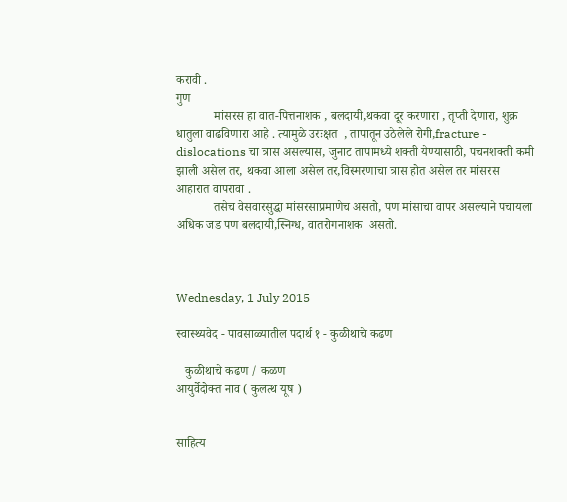करावी .
गुण
            मांसरस हा वात-पित्तनाशक , बलदायी,थकवा दूर करणारा , तृप्ती देणारा, शुक्र धातुला वाढविणारा आहे . त्यामुळे उरःक्षत  , तापातून उठेलेले रोगी,fracture - dislocations चा त्रास असल्यास, जुनाट तापामध्ये शक्ती येण्यासाठी, पचनशक्ती कमी झाली असेल तर, थकवा आला असेल तर,विस्मरणाचा त्रास होत असेल तर मांसरस आहारात वापरावा .
            तसेच वेसवारसुद्धा मांसरसाप्रमाणेच असतो, पण मांसाचा वापर असल्याने पचायला अधिक जड पण बलदायी,स्निग्ध, वातरोगनाशक  असतो.



Wednesday, 1 July 2015

स्वास्थ्यवेद - पावसाळ्यातील पदार्थ १ - कुळीथाचे कढण

   कुळीथाचे कढण / कळण
आयुर्वेदोक्त नाव ( कुलत्थ यूष )


साहित्य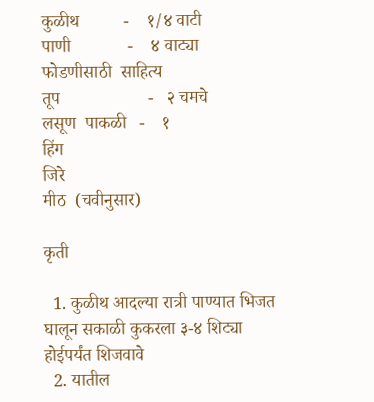कुळीथ          -    १/४ वाटी
पाणी             -    ४ वाट्या
फोडणीसाठी  साहित्य
तूप                    -   २ चमचे
लसूण  पाकळी   -    १
हिंग
जिरे
मीठ  (चवीनुसार)

कृती

  1. कुळीथ आदल्या रात्री पाण्यात भिजत घालून सकाळी कुकरला ३-४ शिट्या होईपर्यंत शिजवावे
  2. यातील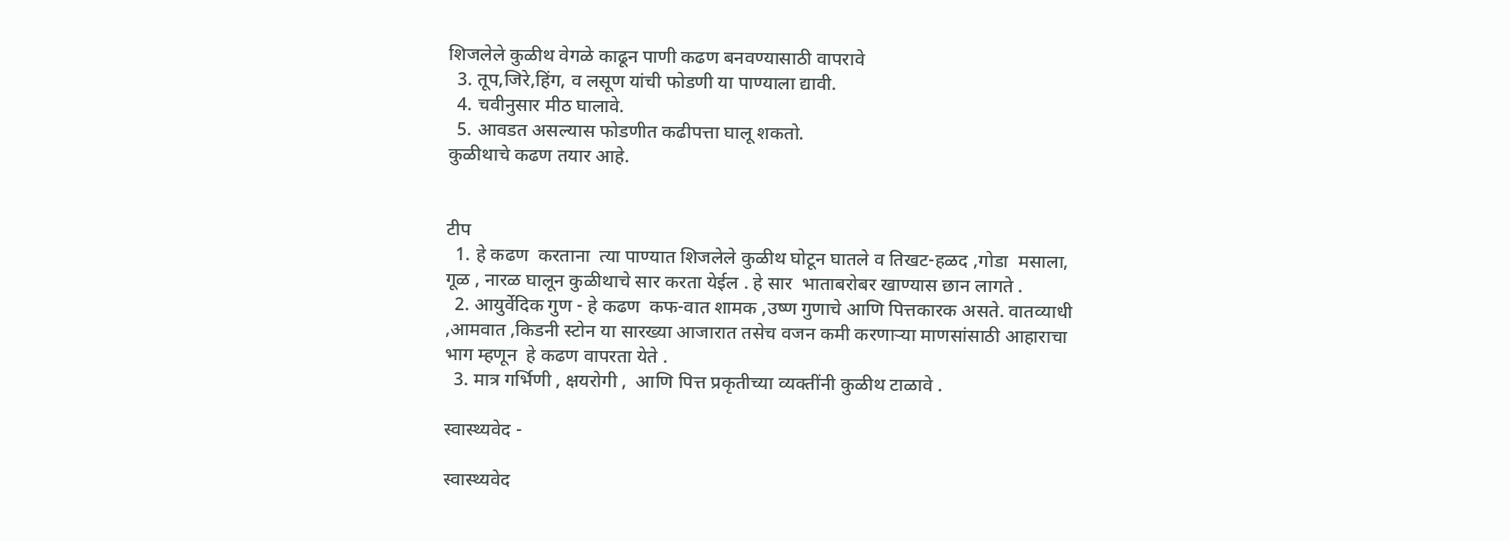शिजलेले कुळीथ वेगळे काढून पाणी कढण बनवण्यासाठी वापरावे
  3. तूप,जिरे,हिंग, व लसूण यांची फोडणी या पाण्याला द्यावी.
  4. चवीनुसार मीठ घालावे.
  5. आवडत असल्यास फोडणीत कढीपत्ता घालू शकतो.
कुळीथाचे कढण तयार आहे.


टीप
  1. हे कढण  करताना  त्या पाण्यात शिजलेले कुळीथ घोटून घातले व तिखट-हळद ,गोडा  मसाला, गूळ , नारळ घालून कुळीथाचे सार करता येईल . हे सार  भाताबरोबर खाण्यास छान लागते .
  2. आयुर्वेदिक गुण - हे कढण  कफ-वात शामक ,उष्ण गुणाचे आणि पित्तकारक असते. वातव्याधी ,आमवात ,किडनी स्टोन या सारख्या आजारात तसेच वजन कमी करणाऱ्या माणसांसाठी आहाराचा भाग म्हणून  हे कढण वापरता येते .
  3. मात्र गर्भिणी , क्षयरोगी ,  आणि पित्त प्रकृतीच्या व्यक्तींनी कुळीथ टाळावे .

स्वास्थ्यवेद -

स्वास्थ्यवेद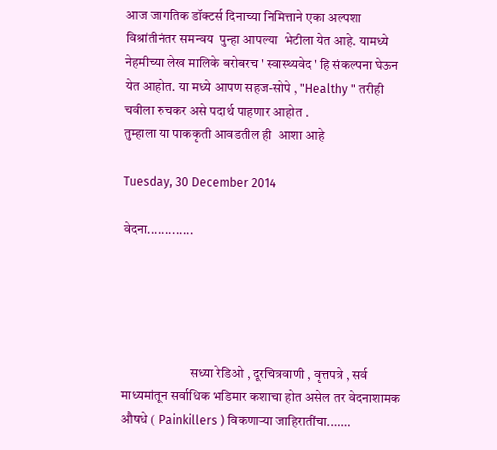आज जागतिक डॉक्टर्स दिनाच्या निमित्ताने एका अल्पशा विश्रांतीनंतर समन्वय  पुन्हा आपल्या  भेटीला येत आहे. यामध्ये नेहमीच्या लेख मालिके बरोबरच ' स्वास्थ्यवेद ' हि संकल्पना घेऊन येत आहोत. या मध्ये आपण सहज-सोपे , "Healthy " तरीही चवीला रुचकर असे पदार्थ पाहणार आहोत .
तुम्हाला या पाककृती आवडतील ही  आशा आहे

Tuesday, 30 December 2014

वेदना.............





                          सध्या रेडिओ , दूरचित्रवाणी , वृत्तपत्रे , सर्व माध्यमांतून सर्वाधिक भडिमार कशाचा होत असेल तर वेदनाशामक औषधे ( Painkillers ) विकणाऱ्या जाहिरातींचा.……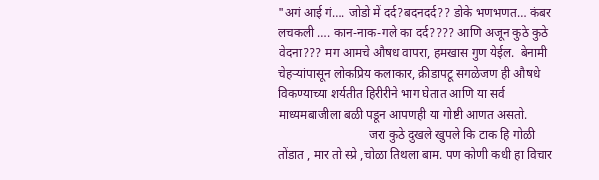"अगं आई गं…. जोडो में दर्द?बदनदर्द?? डोके भणभणत… कंबर लचकली …. कान-नाक-गले का दर्द???? आणि अजून कुठे कुठे वेदना??? मग आमचे औषध वापरा, हमखास गुण येईल.  बेनामी चेहऱ्यांपासून लोकप्रिय कलाकार, क्रीडापटू सगळेजण ही औषधे विकण्याच्या शर्यतीत हिरीरीने भाग घेतात आणि या सर्व माध्यमबाजीला बळी पडून आपणही या गोष्टी आणत असतो.
                             जरा कुठे दुखले खुपले कि टाक हि गोळी तोंडात , मार तो स्प्रे ,चोळा तिथला बाम. पण कोणी कधी हा विचार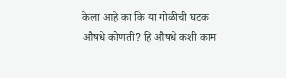केला आहे का कि या गोळीची घटक औषधे कोणती? हि औषधे कशी काम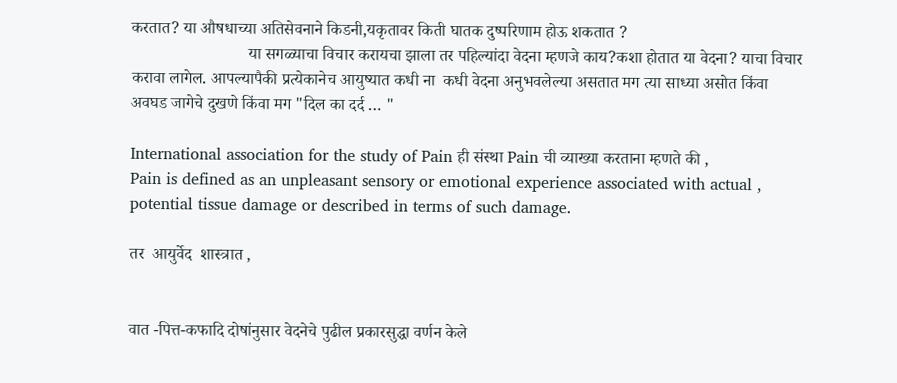करतात? या औषधाच्या अतिसेवनाने किडनी,यकृतावर किती घातक दुष्परिणाम होऊ शकतात ?
                            या सगळ्याचा विचार करायचा झाला तर पहिल्यांदा वेदना म्हणजे काय?कशा होतात या वेदना? याचा विचार करावा लागेल. आपल्यापैकी प्रत्येकानेच आयुष्यात कधी ना  कधी वेदना अनुभवलेल्या असतात मग त्या साध्या असोत किंवा अवघड जागेचे दुखणे किंवा मग "दिल का दर्द … "

International association for the study of Pain ही संस्था Pain ची व्याख्या करताना म्हणते की ,
Pain is defined as an unpleasant sensory or emotional experience associated with actual , potential tissue damage or described in terms of such damage.

तर  आयुर्वेद  शास्त्रात ,


वात -पित्त-कफादि दोषांनुसार वेदनेचे पुढील प्रकारसुद्धा वर्णन केले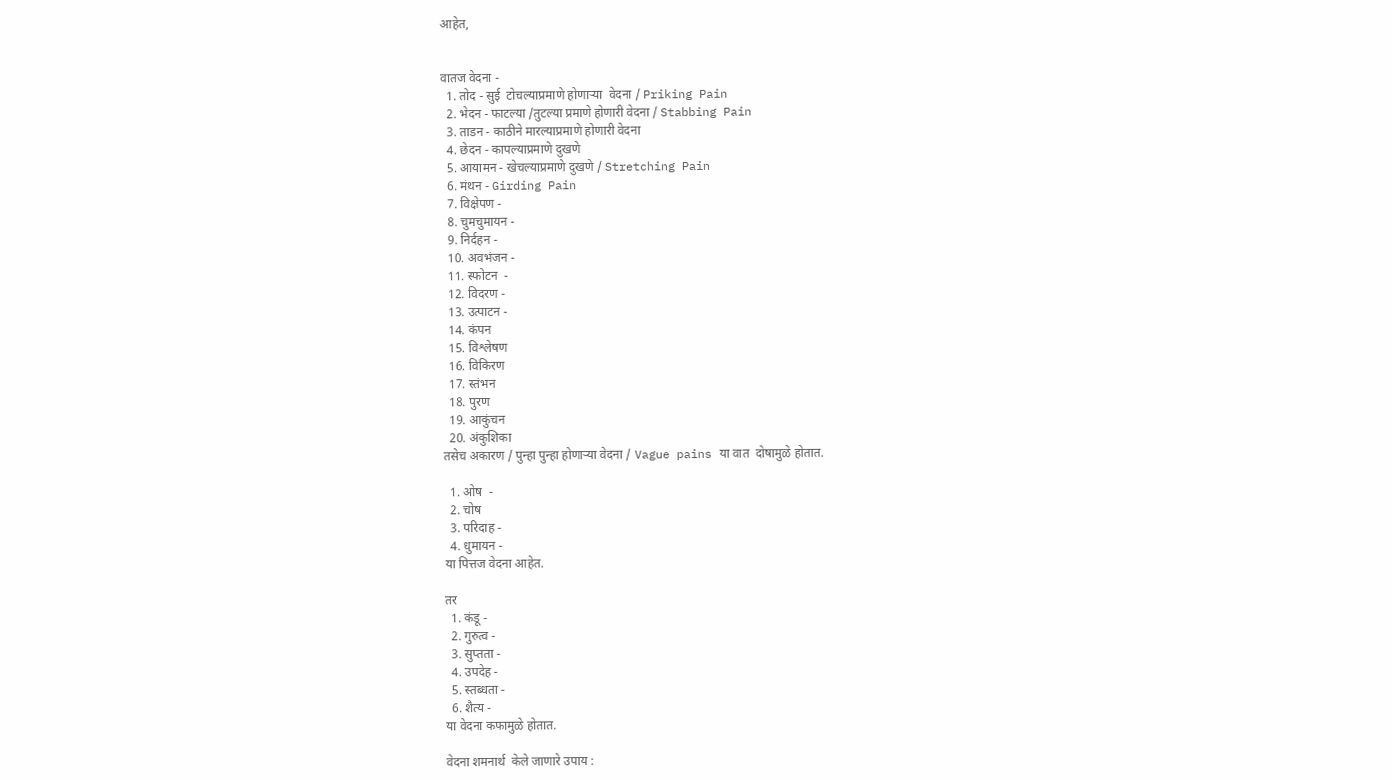आहेत,


वातज वेदना -
  1. तोद - सुई  टोचल्याप्रमाणे होणाऱ्या  वेदना / Priking Pain
  2. भेदन - फाटल्या /तुटल्या प्रमाणे होणारी वेदना / Stabbing Pain
  3. ताडन - काठीने मारल्याप्रमाणे होणारी वेदना
  4. छेदन - कापल्याप्रमाणे दुखणे
  5. आयामन - खेचल्याप्रमाणे दुखणे / Stretching Pain
  6. मंथन - Girding Pain
  7. विक्षेपण -
  8. चुमचुमायन -
  9. निर्दहन -
  10. अवभंजन -
  11. स्फोटन  -
  12. विदरण -
  13. उत्पाटन -
  14. कंपन
  15. विश्लेषण
  16. विकिरण
  17. स्तंभन
  18. पुरण
  19. आकुंचन
  20. अंकुशिका
तसेच अकारण / पुन्हा पुन्हा होणाऱ्या वेदना / Vague pains या वात  दोषामुळे होतात.

  1. ओष  -
  2. चोष
  3. परिदाह -
  4. धुमायन -
या पित्तज वेदना आहेत.

तर
  1. कंडू -
  2. गुरुत्व -
  3. सुप्तता -
  4. उपदेह -
  5. स्तब्धता -
  6. शैत्य -
या वेदना कफामुळे होतात.

वेदना शमनार्थ  केले जाणारे उपाय :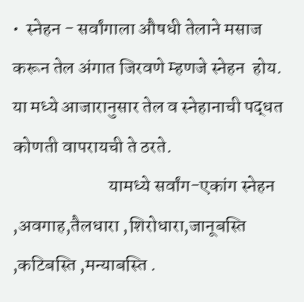•  स्नेहन - सर्वांगाला औषधी तेलाने मसाज करून तेल अंगात जिरवणे म्हणजे स्नेहन  होय. या मध्ये आजारानुसार तेल व स्नेहानाची पद्धत कोणती वापरायची ते ठरते.
                          यामध्ये सर्वांग-एकांग स्नेहन ,अवगाह,तैलधारा ,शिरोधारा,जानूबस्ति ,कटिबस्ति ,मन्याबस्ति .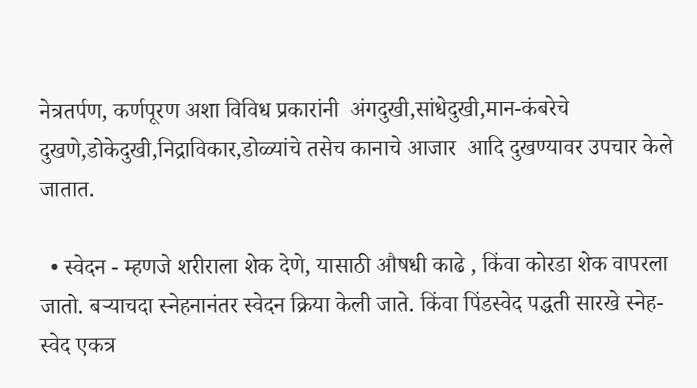नेत्रतर्पण, कर्णपूरण अशा विविध प्रकारांनी  अंगदुखी,सांधेदुखी,मान-कंबरेचे दुखणे,डोकेदुखी,निद्राविकार,डोळ्यांचे तसेच कानाचे आजार  आदि दुखण्यावर उपचार केले जातात.

  • स्वेदन - म्हणजे शरीराला शेक देणे, यासाठी औषधी काढे , किंवा कोरडा शेक वापरला जातो. बऱ्याचदा स्नेहनानंतर स्वेदन क्रिया केली जाते. किंवा पिंडस्वेद पद्धती सारखे स्नेह-स्वेद एकत्र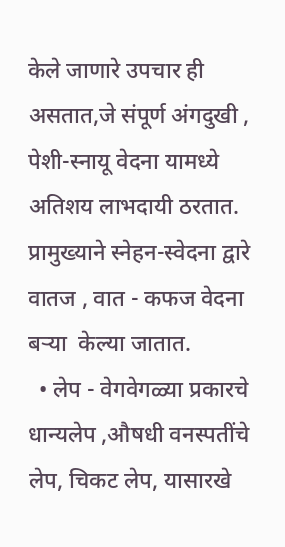केले जाणारे उपचार ही  असतात,जे संपूर्ण अंगदुखी , पेशी-स्नायू वेदना यामध्ये अतिशय लाभदायी ठरतात.
प्रामुख्याने स्नेहन-स्वेदना द्वारे वातज , वात - कफज वेदना बऱ्या  केल्या जातात.
  • लेप - वेगवेगळ्या प्रकारचे धान्यलेप ,औषधी वनस्पतींचे लेप, चिकट लेप, यासारखे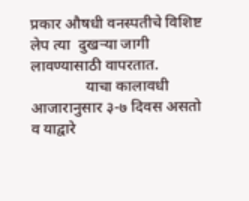प्रकार औषधी वनस्पतीचे विशिष्ट लेप त्या  दुखऱ्या जागी लावण्यासाठी वापरतात.
              याचा कालावधी आजारानुसार ३-७ दिवस असतो व याद्वारे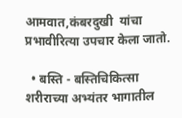आमवात,कंबरदुखी  यांचा प्रभावीरित्या उपचार केला जातो.

  • बस्ति - बस्तिचिकित्सा शरीराच्या अभ्यंतर भागातील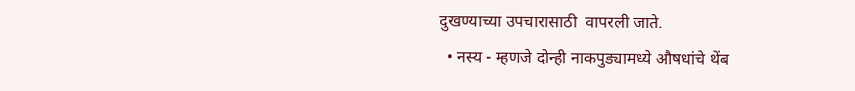दुखण्याच्या उपचारासाठी  वापरली जाते.
  • नस्य - म्हणजे दोन्ही नाकपुड्यामध्ये औषधांचे थेंब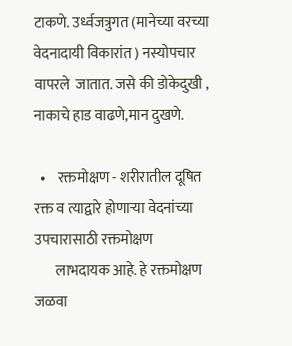टाकणे. उर्ध्वजत्रुगत (मानेच्या वरच्या वेदनादायी विकारांत ) नस्योपचार वापरले  जातात. जसे की डोकेदुखी , नाकाचे हाड वाढणे,मान दुखणे.

  •    रक्तमोक्षण - शरीरातील दूषित रक्त व त्याद्वारे होणाऱ्या वेदनांच्या उपचारासाठी रक्तमोक्षण
       लाभदायक आहे. हे रक्तमोक्षण जळवा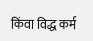किंवा विद्ध कर्म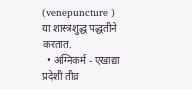(venepuncture ) या शास्त्रशुद्ध पद्धतीने करतात.
  • अग्निकर्म - एखाद्या प्रदेशी तीव्र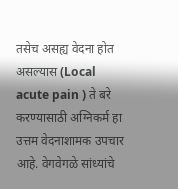तसेच असह्य वेदना होत असल्यास (Local  acute pain ) ते बरे करण्यासाठी अग्निकर्म हा उत्तम वेदनाशामक उपचार आहे. वेगवेगळे सांध्यांचे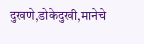दुखणे,डोकेदुखी,मानेचे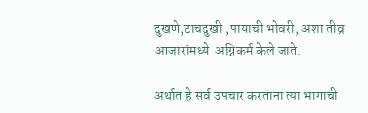दुखणे,टाचदुखी ,पायाची भोवरी, अशा तीव्र आजारांमध्ये  अग्निकर्म केले जाते.

अर्थात हे सर्व उपचार करताना त्या भागाची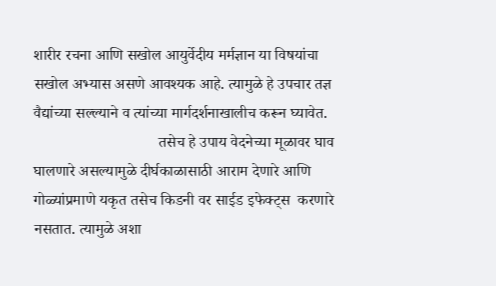शारीर रचना आणि सखोल आयुर्वेदीय मर्मज्ञान या विषयांचा सखोल अभ्यास असणे आवश्यक आहे. त्यामुळे हे उपचार तज्ञ वैद्यांच्या सल्ल्याने व त्यांच्या मार्गदर्शनाखालीच करून घ्यावेत.
                                तसेच हे उपाय वेदनेच्या मूळावर घाव घालणारे असल्यामुळे दीर्घकाळासाठी आराम देणारे आणि गोळ्यांप्रमाणे यकृत तसेच किडनी वर साईड इफेक्ट्स  करणारे नसतात. त्यामुळे अशा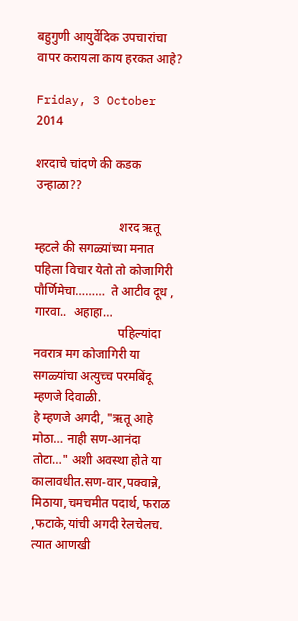बहुगुणी आयुर्वेदिक उपचारांचा वापर करायला काय हरकत आहे?

Friday, 3 October 2014

शरदाचे चांदणे की कडक उन्हाळा??

                           शरद ऋतू म्हटले की सगळ्यांच्या मनात पहिला विचार येतो तो कोजागिरी पौर्णिमेचा………  ते आटीव दूध , गारवा..  अहाहा…
                           पहिल्यांदा नवरात्र मग कोजागिरी या सगळ्यांचा अत्युच्च परमबिंदू म्हणजे दिवाळी.
हे म्हणजे अगदी, "ऋतू आहे मोठा… नाही सण-आनंदा तोटा…" अशी अवस्था होते या कालावधीत.सण-वार,पक्वान्ने, मिठाया,चमचमीत पदार्थ, फराळ ,फटाके,यांची अगदी रेलचेलच. त्यात आणखी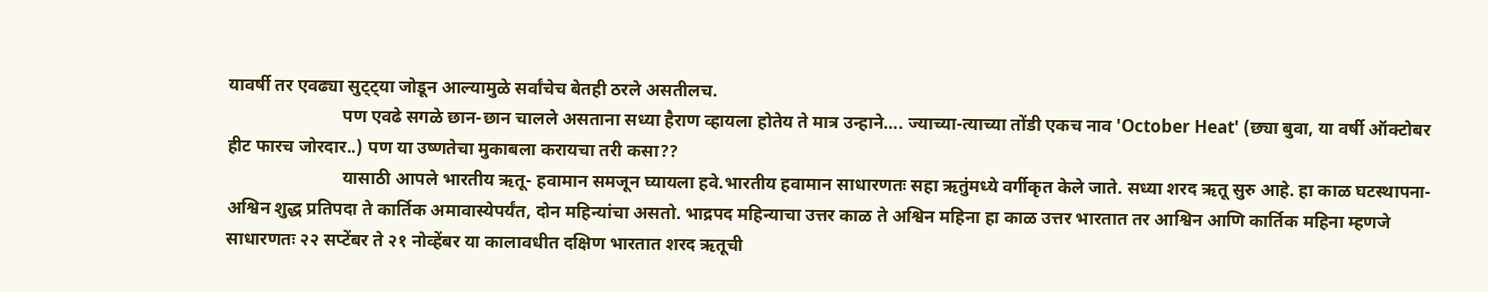यावर्षी तर एवढ्या सुट्ट्या जोडून आल्यामुळे सर्वांचेच बेतही ठरले असतीलच.
                          पण एवढे सगळे छान-छान चालले असताना सध्या हैराण व्हायला होतेय ते मात्र उन्हाने…. ज्याच्या-त्याच्या तोंडी एकच नाव 'October Heat' (छ्या बुवा, या वर्षी ऑक्टोबर हीट फारच जोरदार..) पण या उष्णतेचा मुकाबला करायचा तरी कसा??
                          यासाठी आपले भारतीय ऋतू- हवामान समजून घ्यायला हवे.भारतीय हवामान साधारणतः सहा ऋतुंमध्ये वर्गीकृत केले जाते. सध्या शरद ऋतू सुरु आहे. हा काळ घटस्थापना- अश्विन शुद्ध प्रतिपदा ते कार्तिक अमावास्येपर्यंत, दोन महिन्यांचा असतो. भाद्रपद महिन्याचा उत्तर काळ ते अश्विन महिना हा काळ उत्तर भारतात तर आश्विन आणि कार्तिक महिना म्हणजे साधारणतः २२ सप्टेंबर ते २१ नोव्हेंबर या कालावधीत दक्षिण भारतात शरद ऋतूची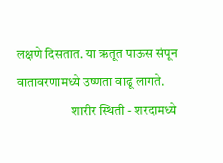लक्षणे दिसतात. या ऋतूत पाऊस संपून वातावरणामध्ये उष्णता वाढू लागते.
                     शारीर स्थिती - शरदामध्ये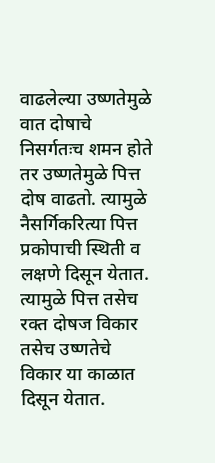वाढलेल्या उष्णतेमुळे वात दोषाचे निसर्गतःच शमन होते तर उष्णतेमुळे पित्त दोष वाढतो. त्यामुळे नैसर्गिकरित्या पित्त प्रकोपाची स्थिती व लक्षणे दिसून येतात. त्यामुळे पित्त तसेच रक्त दोषज विकार तसेच उष्णतेचे विकार या काळात दिसून येतात.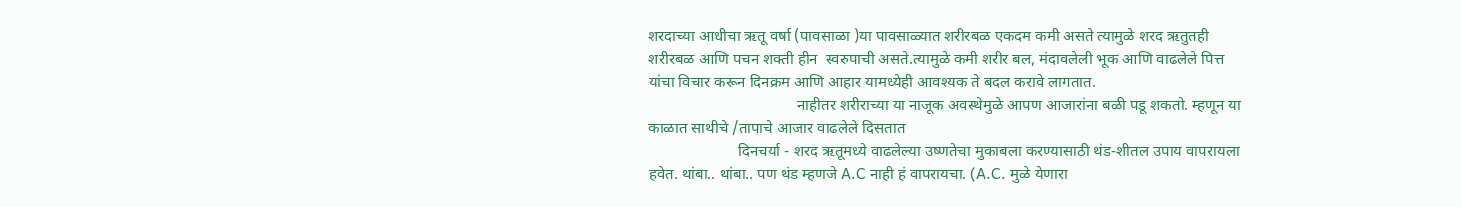शरदाच्या आधीचा ऋतू वर्षा (पावसाळा )या पावसाळ्यात शरीरबळ एकदम कमी असते त्यामुळे शरद ऋतुतही  शरीरबळ आणि पचन शक्ती हीन  स्वरुपाची असते.त्यामुळे कमी शरीर बल, मंदावलेली भूक आणि वाढलेले पित्त यांचा विचार करून दिनक्रम आणि आहार यामध्येही आवश्यक ते बदल करावे लागतात.
                                      नाहीतर शरीराच्या या नाजूक अवस्थेमुळे आपण आजारांना बळी पडू शकतो. म्हणून या काळात साथीचे /तापाचे आजार वाढलेले दिसतात
                       दिनचर्या - शरद ऋतूमध्ये वाढलेल्या उष्णतेचा मुकाबला करण्यासाठी थंड-शीतल उपाय वापरायला हवेत. थांबा.. थांबा.. पण थंड म्हणजे A.C नाही हं वापरायचा. (A.C. मुळे येणारा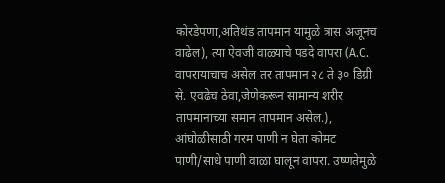कोरडेपणा,अतिथंड तापमान यामुळे त्रास अजूनच वाढेल), त्या ऐवजी वाळ्याचे पडदे वापरा (A.C. वापरायाचाच असेल तर तापमान २८ ते ३० डिग्री से. एवढेच ठेवा,जेणेकरून सामान्य शरीर तापमानाच्या समान तापमान असेल.), आंघोळीसाठी गरम पाणी न घेता कोमट  पाणी/साधे पाणी वाळा घालून वापरा. उष्णतेमुळे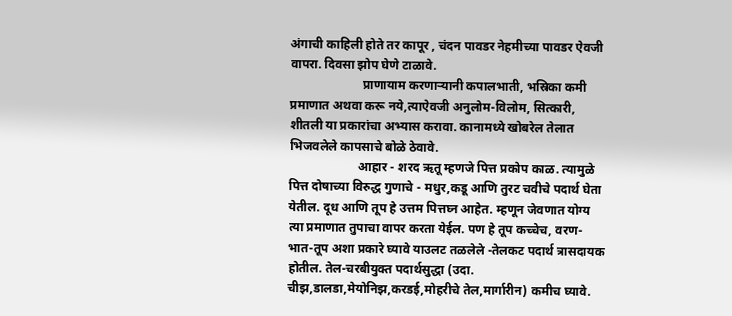अंगाची काहिली होते तर कापूर , चंदन पावडर नेहमीच्या पावडर ऐवजी वापरा. दिवसा झोप घेणे टाळावे.
                       प्राणायाम करणाऱ्यानी कपालभाती, भस्रिका कमी प्रमाणात अथवा करू नये,त्याऐवजी अनुलोम-विलोम, सित्कारी, शीतली या प्रकारांचा अभ्यास करावा. कानामध्ये खोबरेल तेलात भिजवलेले कापसाचे बोळे ठेवावे.
                      आहार - शरद ऋतू म्हणजे पित्त प्रकोप काळ. त्यामुळे पित्त दोषाच्या विरुद्ध गुणाचे - मधुर,कडू आणि तुरट चवीचे पदार्थ घेता येतील. दूध आणि तूप हे उत्तम पित्तघ्न आहेत. म्हणून जेवणात योग्य त्या प्रमाणात तुपाचा वापर करता येईल. पण हे तूप कच्चेच, वरण-भात-तूप अशा प्रकारे घ्यावे याउलट तळलेले -तेलकट पदार्थ त्रासदायक होतील. तेल-चरबीयुक्त पदार्थसुद्धा (उदा. चीझ,डालडा,मेयोनिझ,करडई,मोहरीचे तेल,मार्गारीन) कमीच घ्यावे.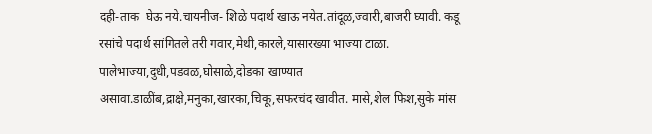दही-ताक  घेऊ नये.चायनीज- शिळे पदार्थ खाऊ नयेत.तांदूळ,ज्वारी,बाजरी घ्यावी. कडू रसांचे पदार्थ सांगितले तरी गवार,मेथी,कारले,यासारख्या भाज्या टाळा. पालेभाज्या,दुधी,पडवळ,घोसाळे,दोडका खाण्यात असावा.डाळींब,द्राक्षे,मनुका,खारका,चिकू,सफरचंद खावीत. मासे,शेल फिश,सुके मांस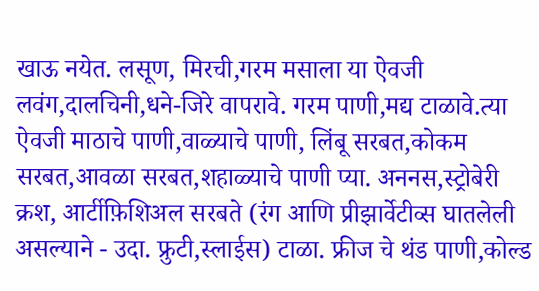खाऊ नयेत. लसूण, मिरची,गरम मसाला या ऐवजी लवंग,दालचिनी,धने-जिरे वापरावे. गरम पाणी,मद्य टाळावे.त्या ऐवजी माठाचे पाणी,वाळ्याचे पाणी, लिंबू सरबत,कोकम सरबत,आवळा सरबत,शहाळ्याचे पाणी प्या. अननस,स्ट्रोबेरी क्रश, आर्टीफ़िशिअल सरबते (रंग आणि प्रीझार्वेटीव्स घातलेली असल्याने - उदा. फ्रुटी,स्लाईस) टाळा. फ्रीज चे थंड पाणी,कोल्ड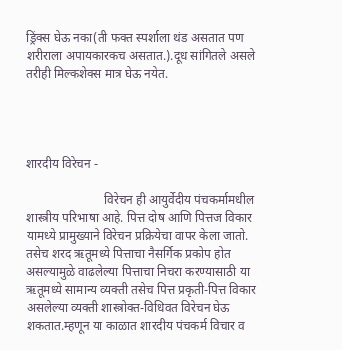ड्रिंक्स घेऊ नका(ती फक्त स्पर्शाला थंड असतात पण शरीराला अपायकारकच असतात.).दूध सांगितले असले तरीही मिल्कशेक्स मात्र घेऊ नयेत.




शारदीय विरेचन -

                         विरेचन ही आयुर्वेदीय पंचकर्मामधील शास्त्रीय परिभाषा आहे. पित्त दोष आणि पित्तज विकार यामध्ये प्रामुख्याने विरेचन प्रक्रियेचा वापर केला जातो. तसेच शरद ऋतूमध्ये पित्ताचा नैसर्गिक प्रकोप होत असल्यामुळे वाढलेल्या पित्ताचा निचरा करण्यासाठी या ऋतूमध्ये सामान्य व्यक्ती तसेच पित्त प्रकृती-पित्त विकार असलेल्या व्यक्ती शास्त्रोक्त-विधिवत विरेचन घेऊ शकतात.म्हणून या काळात शारदीय पंचकर्म विचार व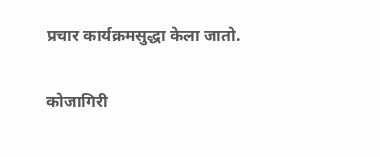प्रचार कार्यक्रमसुद्धा केला जातो.

कोजागिरी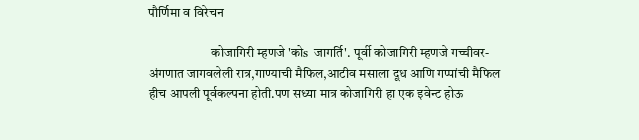पौर्णिमा व विरेचन

                        कोजागिरी म्हणजे 'कोs  जागर्ति'. पूर्वी कोजागिरी म्हणजे गच्चीवर-अंगणात जागवलेली रात्र,गाण्याची मैफिल,आटीव मसाला दूध आणि गप्पांची मैफिल हीच आपली पूर्वकल्पना होती.पण सध्या मात्र कोजागिरी हा एक इवेन्ट होऊ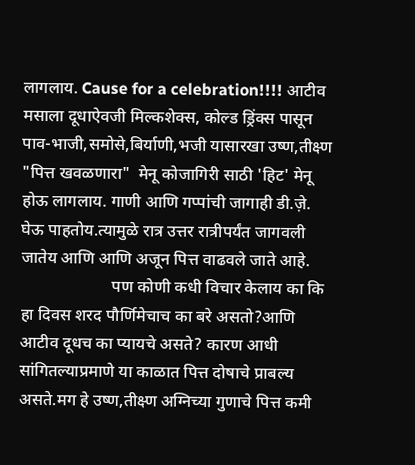लागलाय. Cause for a celebration!!!! आटीव मसाला दूधाऐवजी मिल्कशेक्स, कोल्ड ड्रिंक्स पासून पाव-भाजी,समोसे,बिर्याणी,भजी यासारखा उष्ण,तीक्ष्ण "पित्त खवळणारा"  मेनू कोजागिरी साठी 'हिट' मेनू होऊ लागलाय. गाणी आणि गप्पांची जागाही डी.ज़े. घेऊ पाहतोय.त्यामुळे रात्र उत्तर रात्रीपर्यंत जागवली जातेय आणि आणि अजून पित्त वाढवले जाते आहे.
                      पण कोणी कधी विचार केलाय का कि हा दिवस शरद पौर्णिमेचाच का बरे असतो?आणि आटीव दूधच का प्यायचे असते? कारण आधी सांगितल्याप्रमाणे या काळात पित्त दोषाचे प्राबल्य असते.मग हे उष्ण,तीक्ष्ण अग्निच्या गुणाचे पित्त कमी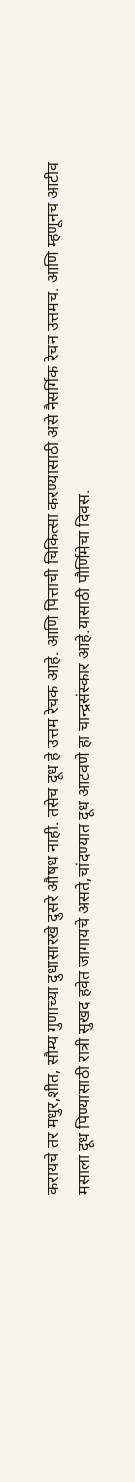करायचे तर मधुर,शीत, सौम्य गुणाच्या दुधासारखे दुसरे औषध नाही. तसेच दूध हे उत्तम रेचक आहे. आणि पित्ताची चिकित्सा करण्यासाठी असे नैसर्गिक रेचन उत्तमच. आणि म्हणूनच आटीव मसाला दूध पिण्यासाठी रात्री सुखद हवेत जागायचे असते,चांदण्यात दूध आटवणे हा चान्द्रसंस्कार आहे.यासाठी पौर्णिमेचा दिवस.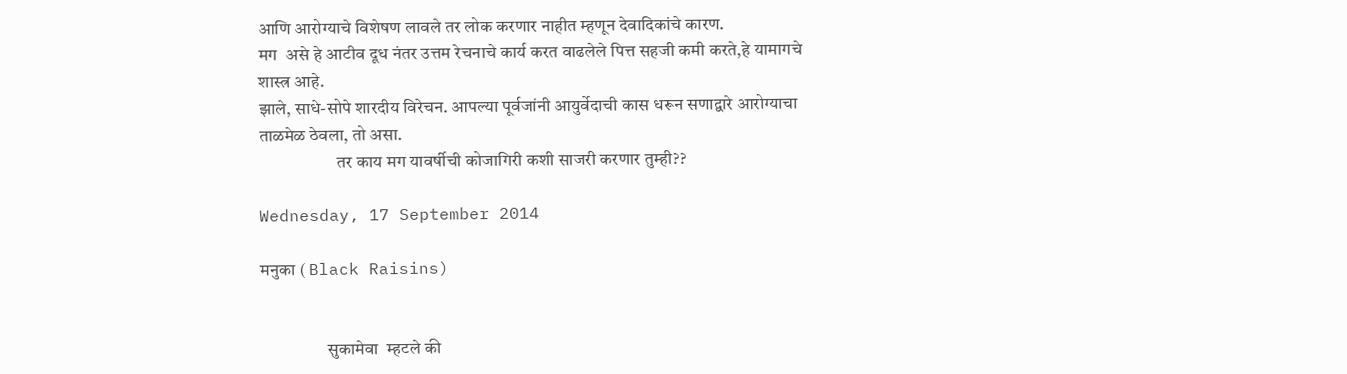आणि आरोग्याचे विशेषण लावले तर लोक करणार नाहीत म्हणून देवादिकांचे कारण.
मग  असे हे आटीव दूध नंतर उत्तम रेचनाचे कार्य करत वाढलेले पित्त सहजी कमी करते,हे यामागचे शास्त्र आहे.
झाले, साधे-सोपे शारदीय विरेचन. आपल्या पूर्वजांनी आयुर्वेदाची कास धरून सणाद्वारे आरोग्याचा ताळमेळ ठेवला, तो असा.
                      तर काय मग यावर्षीची कोजागिरी कशी साजरी करणार तुम्ही??

Wednesday, 17 September 2014

मनुका ( Black Raisins)


                   सुकामेवा  म्हटले की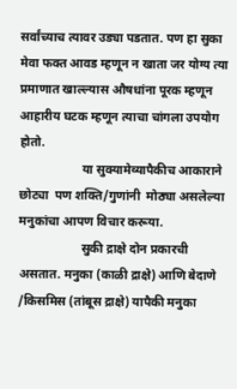सर्वांच्याच त्यावर उड्या पडतात. पण हा सुका मेवा फक्त आवड म्हणून न खाता जर योग्य त्या प्रमाणात खाल्ल्यास औषधांना पूरक म्हणून आहारीय घटक म्हणून त्याचा चांगला उपयोग होतो.
                    या सुक्यामेव्यापैकीच आकाराने छोट्या  पण शक्ति/गुणांनी  मोठ्या असलेल्या मनुकांचा आपण विचार करूया.
                    सुकी द्राक्षे दोन प्रकारची असतात. मनुका (काळी द्राक्षे) आणि बेदाणे /किसमिस (तांबूस द्राक्षे) यापैकी मनुका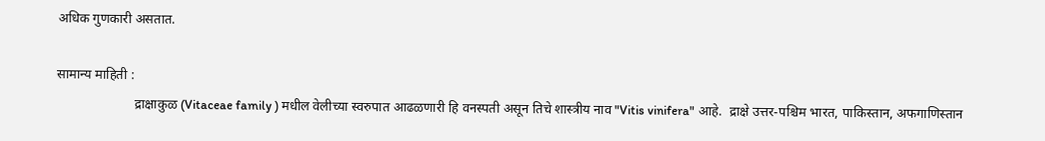अधिक गुणकारी असतात.

सामान्य माहिती :
                       द्राक्षाकुळ (Vitaceae family ) मधील वेलीच्या स्वरुपात आढळणारी हि वनस्पती असून तिचे शास्त्रीय नाव "Vitis vinifera" आहे.  द्राक्षे उत्तर-पश्चिम भारत, पाकिस्तान, अफगाणिस्तान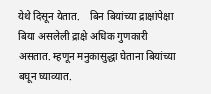येथे दिसून येतात.    बिन बियांच्या द्राक्षांपेक्षा बिया असलेली द्राक्षे अधिक गुणकारी असतात. म्हणून मनुकासुद्धा घेताना बियांच्या  बघून घ्याव्यात.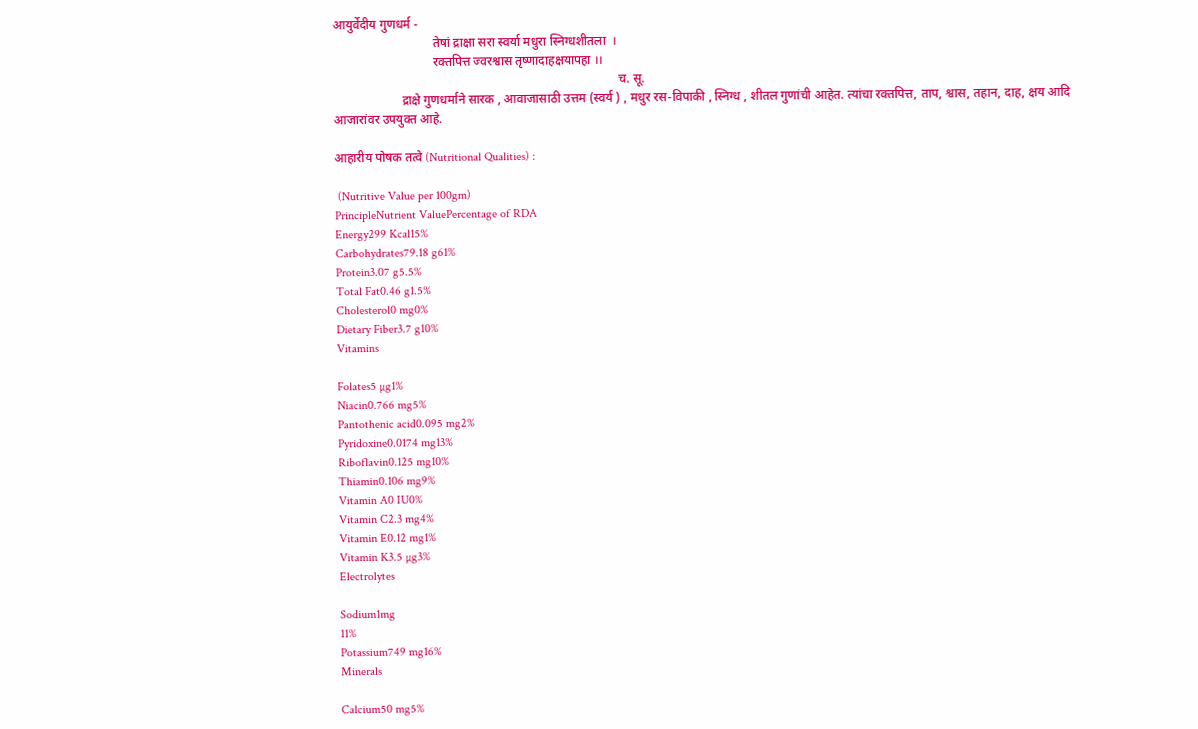आयुर्वेदीय गुणधर्म -
                                तेषां द्राक्षा सरा स्वर्या मधुरा स्निग्धशीतला  ।
                                रक्तपित्त ज्वरश्वास तृष्णादाहक्षयापहा ।।
                                                                                           च. सू.
                      द्राक्षे गुणधर्माने सारक , आवाजासाठी उत्तम (स्वर्य ) , मधुर रस-विपाकी , स्निग्ध , शीतल गुणांची आहेत. त्यांचा रक्तपित्त, ताप, श्वास, तहान, दाह, क्षय आदि आजारांवर उपयुक्त आहे.

आहारीय पोषक तत्वे (Nutritional Qualities) :

 (Nutritive Value per 100gm)
PrincipleNutrient ValuePercentage of RDA
Energy299 Kcal15%
Carbohydrates79.18 g61%
Protein3.07 g5.5%
Total Fat0.46 g1.5%
Cholesterol0 mg0%
Dietary Fiber3.7 g10%
Vitamins

Folates5 µg1%
Niacin0.766 mg5%
Pantothenic acid0.095 mg2%
Pyridoxine0.0174 mg13%
Riboflavin0.125 mg10%
Thiamin0.106 mg9%
Vitamin A0 IU0%
Vitamin C2.3 mg4%
Vitamin E0.12 mg1%
Vitamin K3.5 µg3%
Electrolytes

Sodium1mg
11%
Potassium749 mg16%
Minerals

Calcium50 mg5%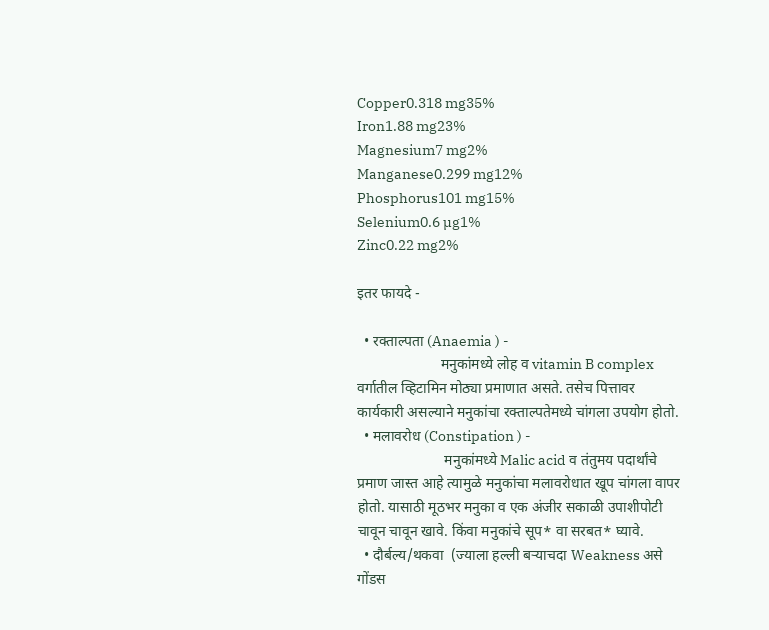Copper0.318 mg35%
Iron1.88 mg23%
Magnesium7 mg2%
Manganese0.299 mg12%
Phosphorus101 mg15%
Selenium0.6 µg1%
Zinc0.22 mg2%

इतर फायदे -

  • रक्ताल्पता (Anaemia ) -
                       मनुकांमध्ये लोह व vitamin B complex वर्गातील व्हिटामिन मोठ्या प्रमाणात असते. तसेच पित्तावर कार्यकारी असल्याने मनुकांचा रक्ताल्पतेमध्ये चांगला उपयोग होतो.
  • मलावरोध (Constipation ) -
                        मनुकांमध्ये Malic acid व तंतुमय पदार्थांचे प्रमाण जास्त आहे त्यामुळे मनुकांचा मलावरोधात खूप चांगला वापर होतो. यासाठी मूठभर मनुका व एक अंजीर सकाळी उपाशीपोटी चावून चावून खावे. किंवा मनुकांचे सूप* वा सरबत* घ्यावे.
  • दौर्बल्य/थकवा  (ज्याला हल्ली बऱ्याचदा Weakness असे गोंडस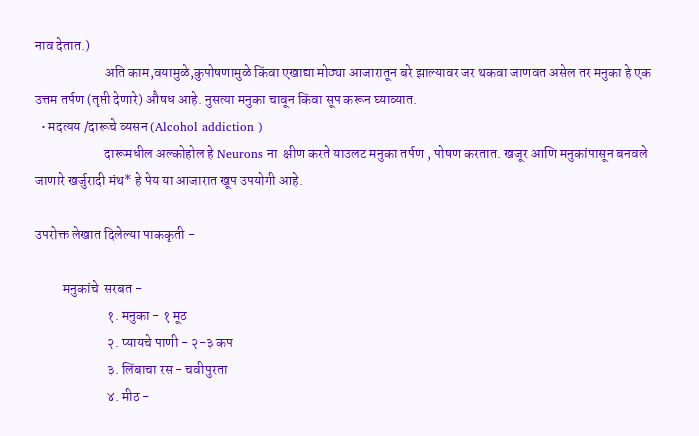नाव देतात.)
                         अति काम,वयामुळे,कुपोषणामुळे किंवा एखाद्या मोठ्या आजारातून बरे झाल्यावर जर थकवा जाणवत असेल तर मनुका हे एक उत्तम तर्पण (तृप्ती देणारे) औषध आहे. नुसत्या मनुका चावून किंवा सूप करून घ्याव्यात.
  • मदत्यय /दारूचे व्यसन (Alcohol addiction )
                         दारूमधील अल्कोहोल हे Neurons ना  क्षीण करते याउलट मनुका तर्पण , पोषण करतात. खजूर आणि मनुकांपासून बनवले जाणारे खर्जुरादी मंथ* हे पेय या आजारात खूप उपयोगी आहे.

उपरोक्त लेखात दिलेल्या पाककृती -

          मनुकांचे  सरबत -
                          १. मनुका - १ मूठ
                          २. प्यायचे पाणी - २-३ कप
                          ३. लिंबाचा रस - चवीपुरता
                          ४. मीठ -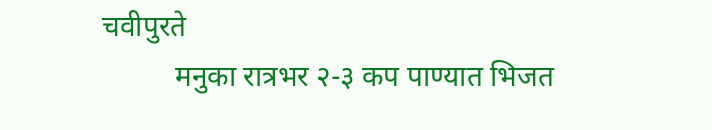चवीपुरते
          मनुका रात्रभर २-३ कप पाण्यात भिजत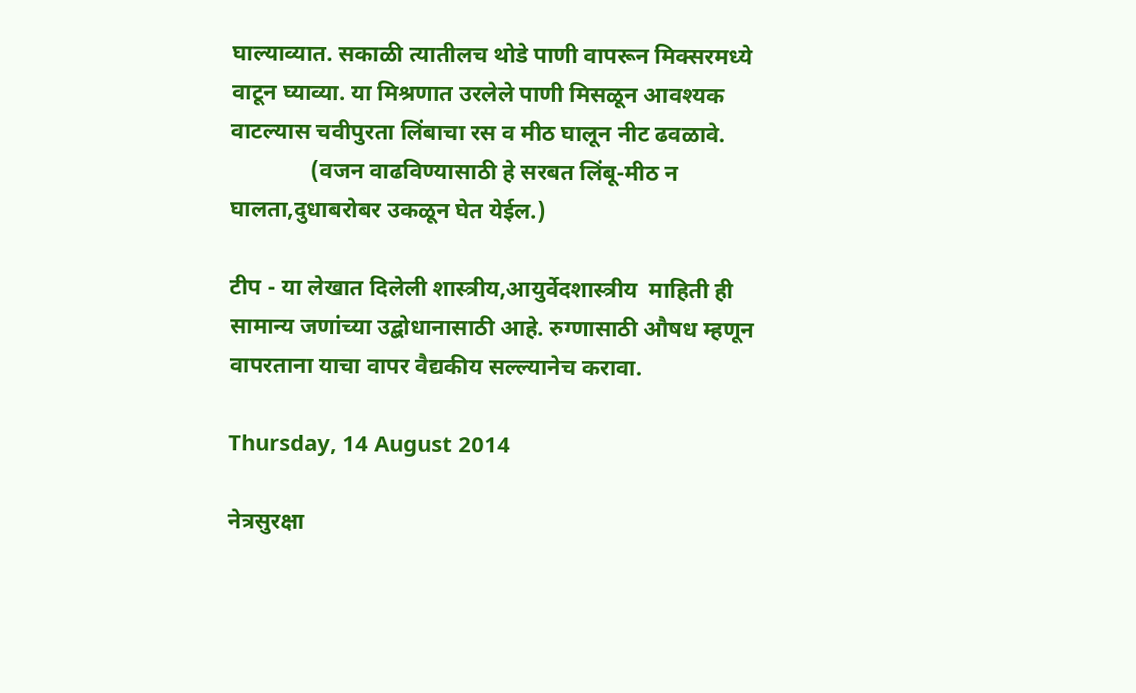घाल्याव्यात. सकाळी त्यातीलच थोडे पाणी वापरून मिक्सरमध्ये वाटून घ्याव्या. या मिश्रणात उरलेले पाणी मिसळून आवश्यक वाटल्यास चवीपुरता लिंबाचा रस व मीठ घालून नीट ढवळावे.
              (वजन वाढविण्यासाठी हे सरबत लिंबू-मीठ न घालता,दुधाबरोबर उकळून घेत येईल.)

टीप - या लेखात दिलेली शास्त्रीय,आयुर्वेदशास्त्रीय  माहिती ही सामान्य जणांच्या उद्बोधानासाठी आहे. रुग्णासाठी औषध म्हणून वापरताना याचा वापर वैद्यकीय सल्ल्यानेच करावा.

Thursday, 14 August 2014

नेत्रसुरक्षा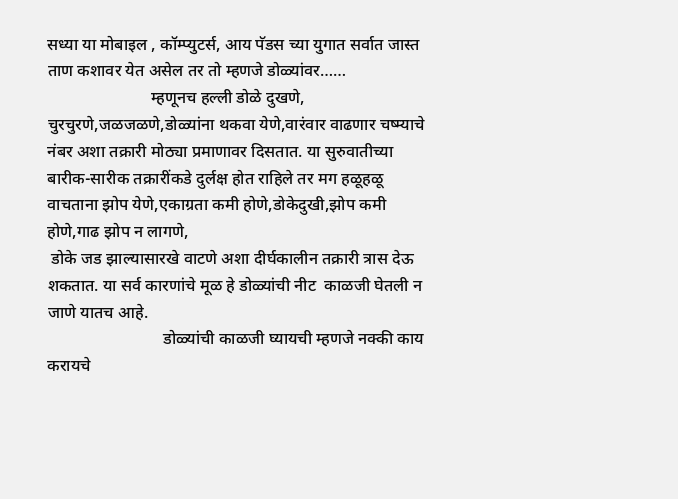सध्या या मोबाइल , कॉम्प्युटर्स, आय पॅडस च्या युगात सर्वात जास्त ताण कशावर येत असेल तर तो म्हणजे डोळ्यांवर……
                         म्हणूनच हल्ली डोळे दुखणे, चुरचुरणे,जळजळणे,डोळ्यांना थकवा येणे,वारंवार वाढणार चष्म्याचे नंबर अशा तक्रारी मोठ्या प्रमाणावर दिसतात. या सुरुवातीच्या बारीक-सारीक तक्रारींकडे दुर्लक्ष होत राहिले तर मग हळूहळू वाचताना झोप येणे,एकाग्रता कमी होणे,डोकेदुखी,झोप कमी होणे,गाढ झोप न लागणे,
 डोके जड झाल्यासारखे वाटणे अशा दीर्घकालीन तक्रारी त्रास देऊ शकतात. या सर्व कारणांचे मूळ हे डोळ्यांची नीट  काळजी घेतली न जाणे यातच आहे.
                            डोळ्यांची काळजी घ्यायची म्हणजे नक्की काय करायचे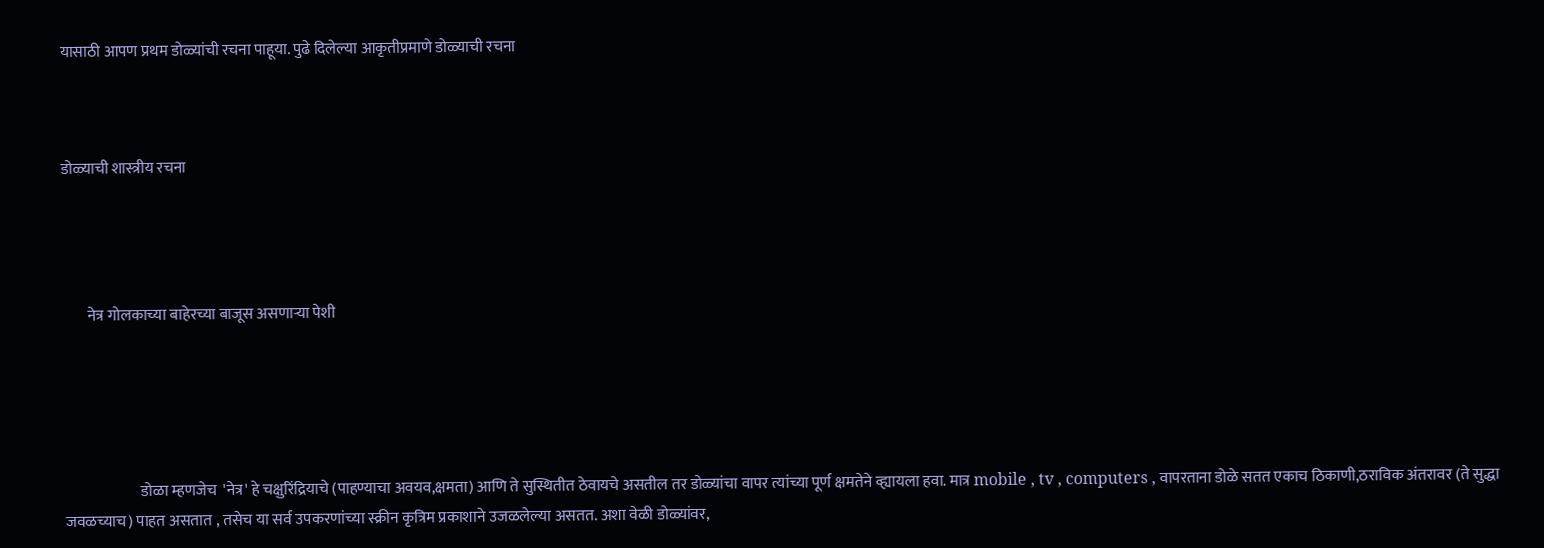यासाठी आपण प्रथम डोळ्यांची रचना पाहूया. पुढे दिलेल्या आकृतीप्रमाणे डोळ्याची रचना



डोळ्याची शास्त्रीय रचना




        नेत्र गोलकाच्या बाहेरच्या बाजूस असणाऱ्या पेशी





                         डोळा म्हणजेच  'नेत्र' हे चक्षुरिंद्रियाचे (पाहण्याचा अवयव,क्षमता) आणि ते सुस्थितीत ठेवायचे असतील तर डोळ्यांचा वापर त्यांच्या पूर्ण क्षमतेने व्ह्यायला हवा. मात्र mobile , tv , computers , वापरताना डोळे सतत एकाच ठिकाणी,ठराविक अंतरावर (ते सुद्धा जवळच्याच) पाहत असतात , तसेच या सर्व उपकरणांच्या स्क्रीन कृत्रिम प्रकाशाने उजळलेल्या असतत. अशा वेळी डोळ्यांवर,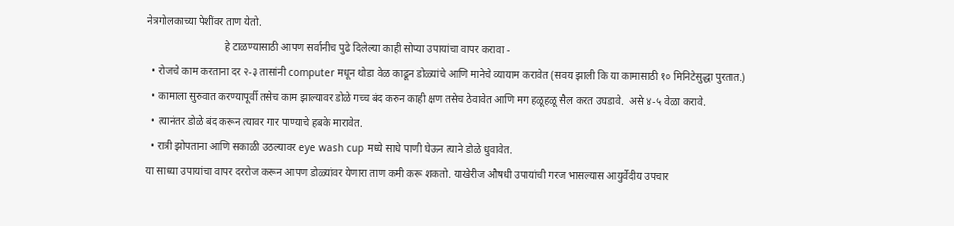नेत्रगोलकाच्या पेशींवर ताण येतो.
                              हे टाळण्यासाठी आपण सर्वानीच पुढे दिलेल्या काही सोप्या उपायांचा वापर करावा -
  • रोजचे काम करताना दर २-३ तासांनी computer मधून थोडा वेळ काढून डोळ्यांचे आणि मानेचे व्यायाम करावेत (सवय झाली कि या कामासाठी १० मिनिटेसुद्धा पुरतात.)
  • कामाला सुरुवात करण्यापूर्वी तसेच काम झाल्यावर डोळे गच्च बंद करुन काही क्षण तसेच ठेवावेत आणि मग हळूहळू सैल करत उघडावे.  असे ४-५ वेळा करावे.
  • त्यानंतर डोळे बंद करून त्यावर गार पाण्याचे हबके मारावेत.
  • रात्री झोपताना आणि सकाळी उठल्यावर eye wash cup मध्ये साधे पाणी घेऊन त्याने डोळे धुवावेत.
या साध्या उपायांचा वापर दररोज करून आपण डोळ्यांवर येणारा ताण कमी करू शकतो. याखेरीज औषधी उपायांची गरज भासल्यास आयुर्वेदीय उपचार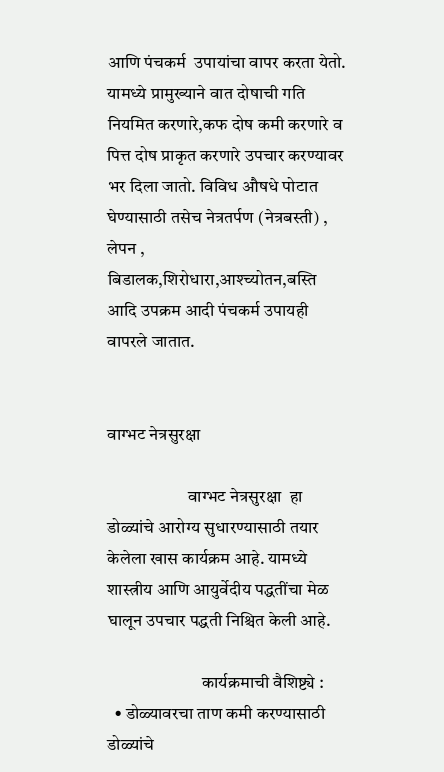आणि पंचकर्म  उपायांचा वापर करता येतो. यामध्ये प्रामुख्याने वात दोषाची गति नियमित करणारे,कफ दोष कमी करणारे व पित्त दोष प्राकृत करणारे उपचार करण्यावर भर दिला जातो. विविध औषधे पोटात घेण्यासाठी तसेच नेत्रतर्पण (नेत्रबस्ती) , लेपन , बिडालक,शिरोधारा,आश्च्योतन,बस्ति आदि उपक्रम आदी पंचकर्म उपायही वापरले जातात.


वाग्भट नेत्रसुरक्षा

                       वाग्भट नेत्रसुरक्षा  हा डोळ्यांचे आरोग्य सुधारण्यासाठी तयार केलेला खास कार्यक्रम आहे. यामध्ये शास्त्रीय आणि आयुर्वेदीय पद्धतींचा मेळ घालून उपचार पद्धती निश्चित केली आहे.

                           कार्यक्रमाची वैशिष्ट्ये :
  • डोळ्यावरचा ताण कमी करण्यासाठी डोळ्यांचे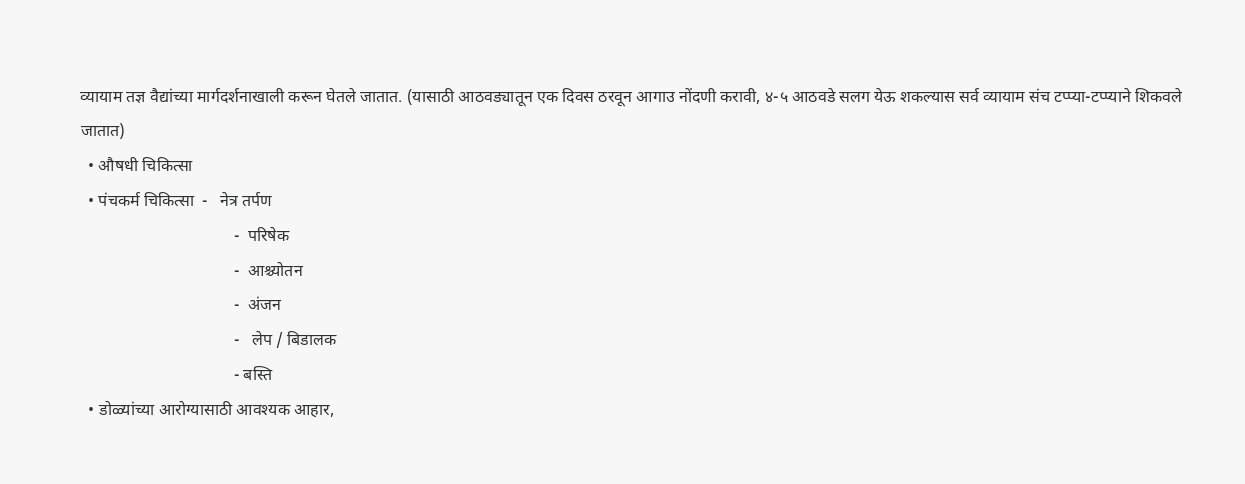व्यायाम तज्ञ वैद्यांच्या मार्गदर्शनाखाली करून घेतले जातात. (यासाठी आठवड्यातून एक दिवस ठरवून आगाउ नोंदणी करावी, ४-५ आठवडे सलग येऊ शकल्यास सर्व व्यायाम संच टप्प्या-टप्प्याने शिकवले जातात)
  • औषधी चिकित्सा
  • पंचकर्म चिकित्सा  -   नेत्र तर्पण
                                     -  परिषेक
                                     -  आश्च्योतन
                                     -  अंजन
                                     -   लेप / बिडालक
                                     - बस्ति
  • डोळ्यांच्या आरोग्यासाठी आवश्यक आहार,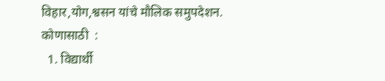विहार,योग,श्वसन यांचे मौलिक समुपदेशन.
कोणासाठी  :
  1. विद्यार्थी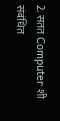2. सतत Computer शी संबंधित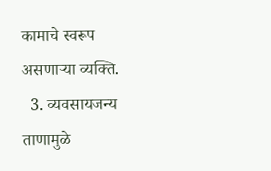कामाचे स्वरूप असणाऱ्या व्यक्ति.
  3. व्यवसायजन्य ताणामुळे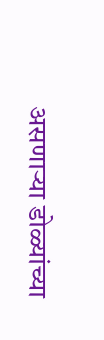असणाऱ्या डोळ्यांच्या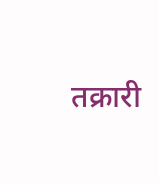तक्रारी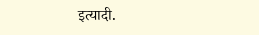इत्यादी.